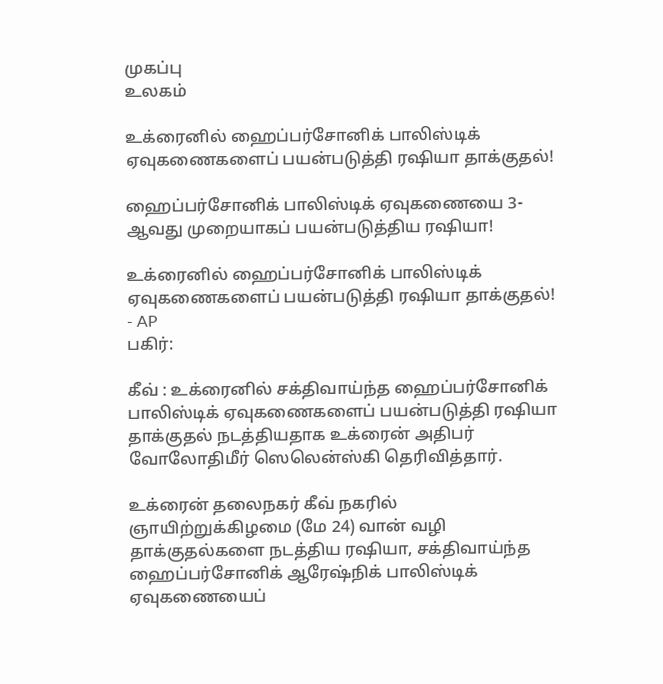முகப்பு
உலகம்

உக்ரைனில் ஹைப்பர்சோனிக் பாலிஸ்டிக் ஏவுகணைகளைப் பயன்படுத்தி ரஷியா தாக்குதல்!

ஹைப்பர்சோனிக் பாலிஸ்டிக் ஏவுகணையை 3-ஆவது முறையாகப் பயன்படுத்திய ரஷியா!

உக்ரைனில் ஹைப்பர்சோனிக் பாலிஸ்டிக் ஏவுகணைகளைப் பயன்படுத்தி ரஷியா தாக்குதல்! - AP
பகிர்:

கீவ் : உக்ரைனில் சக்திவாய்ந்த ஹைப்பர்சோனிக் பாலிஸ்டிக் ஏவுகணைகளைப் பயன்படுத்தி ரஷியா தாக்குதல் நடத்தியதாக உக்ரைன் அதிபர் வோலோதிமீர் ஸெலென்ஸ்கி தெரிவித்தார்.

உக்ரைன் தலைநகர் கீவ் நகரில் ஞாயிற்றுக்கிழமை (மே 24) வான் வழி தாக்குதல்களை நடத்திய ரஷியா, சக்திவாய்ந்த ஹைப்பர்சோனிக் ஆரேஷ்நிக் பாலிஸ்டிக் ஏவுகணையைப்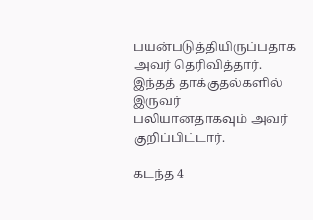பயன்படுத்தியிருப்பதாக அவர் தெரிவித்தார். இந்தத் தாக்குதல்களில் இருவர் பலியானதாகவும் அவர் குறிப்பிட்டார்.

கடந்த 4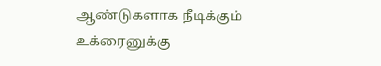ஆண்டுகளாக நீடிக்கும் உக்ரைனுக்கு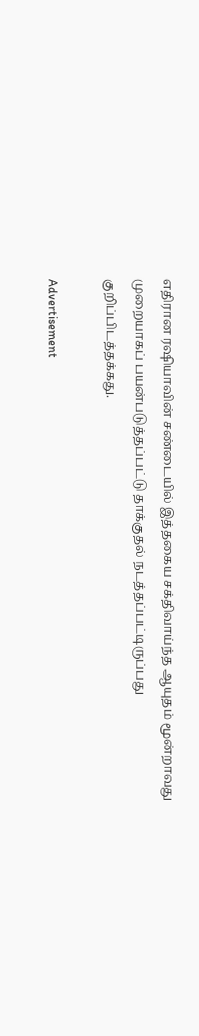எதிரான ரஷியாவின் சண்டையில் இத்தகைய சக்திவாய்ந்த ஆயுதம் மூன்றாவது முறையாகப் பயன்படுத்தப்பட்டு தாக்குதல் நடத்தப்பட்டிருப்பது குறிப்பிடத்தக்கது.

Advertisement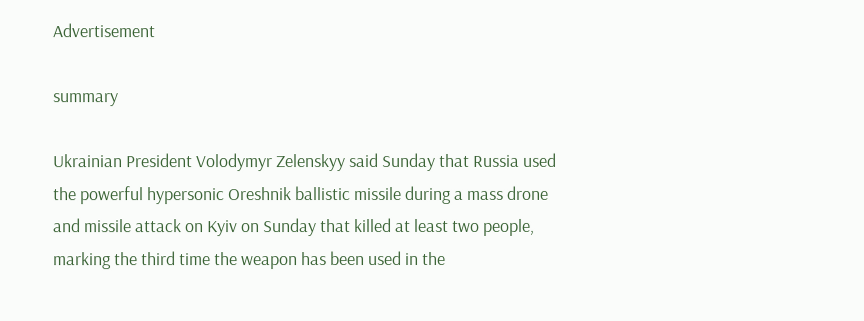Advertisement

summary

Ukrainian President Volodymyr Zelenskyy said Sunday that Russia used the powerful hypersonic Oreshnik ballistic missile during a mass drone and missile attack on Kyiv on Sunday that killed at least two people, marking the third time the weapon has been used in the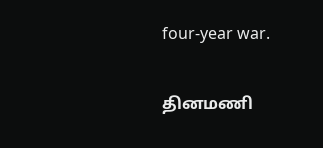four-year war.

தினமணி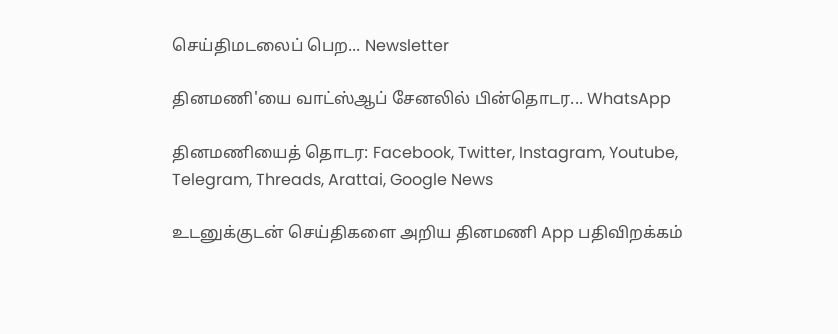செய்திமடலைப் பெற... Newsletter

தினமணி'யை வாட்ஸ்ஆப் சேனலில் பின்தொடர... WhatsApp

தினமணியைத் தொடர: Facebook, Twitter, Instagram, Youtube, Telegram, Threads, Arattai, Google News

உடனுக்குடன் செய்திகளை அறிய தினமணி App பதிவிறக்கம்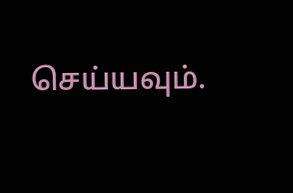செய்யவும்.